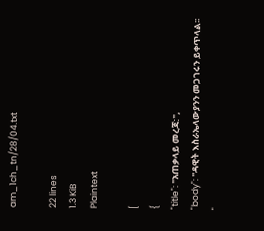am_1ch_tn/28/04.txt

22 lines
1.3 KiB
Plaintext

[
{
"title": "አጠቃላይ መረጃ:",
"body": "ዳዊት እስራኤላውያንን መጋገሩን ይቀጥላል፡፡ "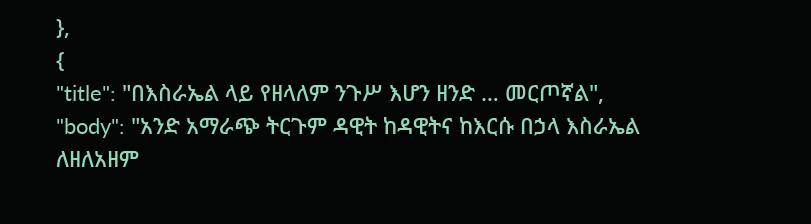},
{
"title": "በእስራኤል ላይ የዘላለም ንጉሥ እሆን ዘንድ … መርጦኛል",
"body": "አንድ አማራጭ ትርጉም ዳዊት ከዳዊትና ከእርሱ በኃላ እስራኤል ለዘለአዘም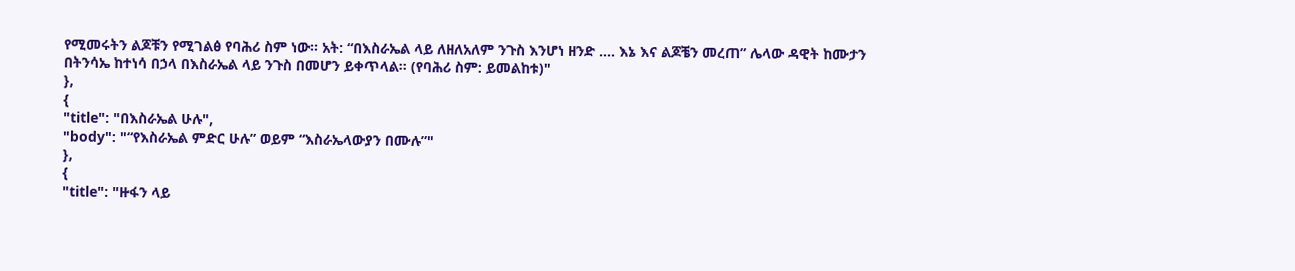የሚመሩትን ልጆቹን የሚገልፅ የባሕሪ ስም ነው፡፡ አት: “በእስራኤል ላይ ለዘለአለም ንጉስ እንሆነ ዘንድ …. እኔ እና ልጆቼን መረጠ” ሌላው ዳዊት ከሙታን በትንሳኤ ከተነሳ በኃላ በእስራኤል ላይ ንጉስ በመሆን ይቀጥላል፡፡ (የባሕሪ ስም: ይመልከቱ)"
},
{
"title": "በእስራኤል ሁሉ",
"body": "“የእስራኤል ምድር ሁሉ” ወይም “እስራኤላውያን በሙሉ”"
},
{
"title": "ዙፋን ላይ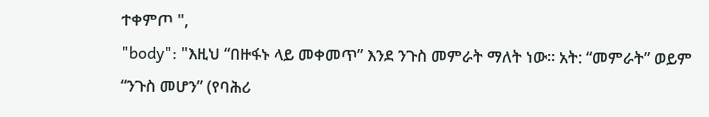ተቀምጦ ",
"body": "እዚህ “በዙፋኑ ላይ መቀመጥ” እንደ ንጉስ መምራት ማለት ነው፡፡ አት: “መምራት” ወይም “ንጉስ መሆን” (የባሕሪ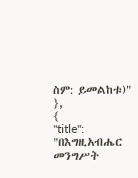ስም: ይመልከቱ)"
},
{
"title": "በእግዚአብሔር መንግሥት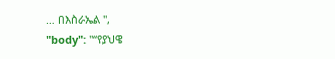… በእስራኤል ",
"body": "“የያህዌ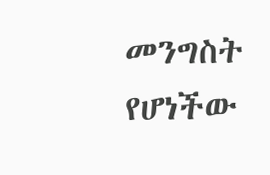መንግስት የሆነችው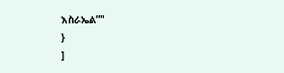እስራኤል”"
}
]